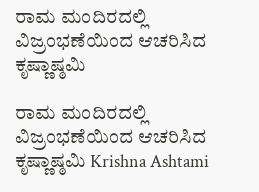ರಾಮ ಮಂದಿರದಲ್ಲಿ ವಿಜ್ರಂಭಣೆಯಿಂದ ಆಚರಿಸಿದ ಕೃಷ್ಣಾಷ್ಠಮಿ

ರಾಮ ಮಂದಿರದಲ್ಲಿ ವಿಜ್ರಂಭಣೆಯಿಂದ ಆಚರಿಸಿದ ಕೃಷ್ಣಾಷ್ಠಮಿ Krishna Ashtami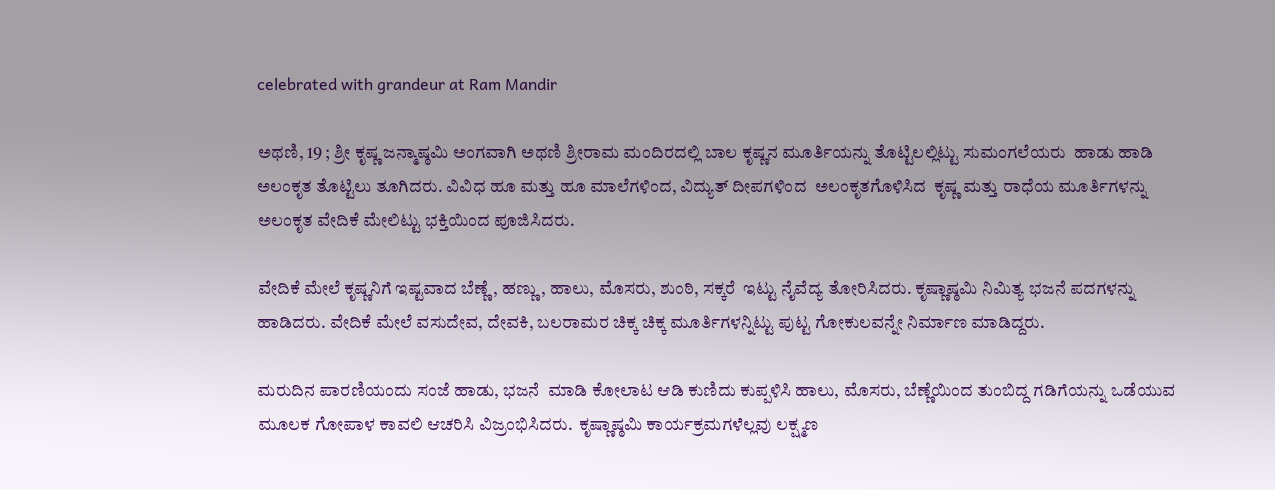celebrated with grandeur at Ram Mandir

ಅಥಣಿ, 19 ; ಶ್ರೀ ಕೃಷ್ಣ ಜನ್ಮಾಷ್ಠಮಿ ಅಂಗವಾಗಿ ಅಥಣಿ ಶ್ರೀರಾಮ ಮಂದಿರದಲ್ಲಿ ಬಾಲ ಕೃಷ್ಣನ ಮೂರ್ತಿಯನ್ನು ತೊಟ್ಟಿಲಲ್ಲಿಟ್ಟು ಸುಮಂಗಲೆಯರು  ಹಾಡು ಹಾಡಿ ಅಲಂಕೃತ ತೊಟ್ಟಿಲು ತೂಗಿದರು. ವಿವಿಧ ಹೂ ಮತ್ತು ಹೂ ಮಾಲೆಗಳಿಂದ, ವಿದ್ಯುತ್ ದೀಪಗಳಿಂದ  ಅಲಂಕೃತಗೊಳಿಸಿದ  ಕೃಷ್ಣ ಮತ್ತು ರಾಧೆಯ ಮೂರ್ತಿಗಳನ್ನು ಅಲಂಕೃತ ವೇದಿಕೆ ಮೇಲಿಟ್ಟು ಭಕ್ತಿಯಿಂದ ಪೂಜಿಸಿದರು.

ವೇದಿಕೆ ಮೇಲೆ ಕೃಷ್ಣನಿಗೆ ಇಷ್ಟವಾದ ಬೆಣ್ಣೆ, ಹಣ್ಣು, ಹಾಲು, ಮೊಸರು, ಶುಂಠಿ, ಸಕ್ಕರೆ  ಇಟ್ಟು ನೈವೆದ್ಯ ತೋರಿಸಿದರು. ಕೃಷ್ಣಾಷ್ಠಮಿ ನಿಮಿತ್ಯ ಭಜನೆ ಪದಗಳನ್ನು ಹಾಡಿದರು. ವೇದಿಕೆ ಮೇಲೆ ವಸುದೇವ, ದೇವಕಿ, ಬಲರಾಮರ ಚಿಕ್ಕ ಚಿಕ್ಕ ಮೂರ್ತಿಗಳನ್ನಿಟ್ಟು ಪುಟ್ಟ ಗೋಕುಲವನ್ನೇ ನಿರ್ಮಾಣ ಮಾಡಿದ್ದರು.

ಮರುದಿನ ಪಾರಣಿಯಂದು ಸಂಜೆ ಹಾಡು, ಭಜನೆ  ಮಾಡಿ ಕೋಲಾಟ ಆಡಿ ಕುಣಿದು ಕುಪ್ಪಳಿಸಿ ಹಾಲು, ಮೊಸರು, ಬೆಣ್ಣೆಯಿಂದ ತುಂಬಿದ್ದ ಗಡಿಗೆಯನ್ನು ಒಡೆಯುವ ಮೂಲಕ ಗೋಪಾಳ ಕಾವಲಿ ಆಚರಿಸಿ ವಿಜ್ರಂಭಿಸಿದರು.  ಕೃಷ್ಣಾಷ್ಠಮಿ ಕಾರ್ಯಕ್ರಮಗಳೆಲ್ಲವು ಲಕ್ಷ್ಮಣ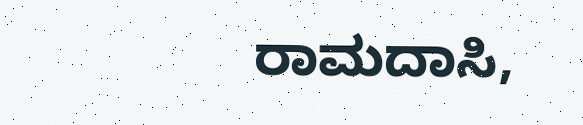ರಾಮದಾಸಿ,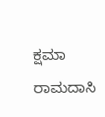ಕ್ಷಮಾ ರಾಮದಾಸಿ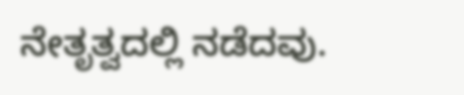ನೇತೃತ್ವದಲ್ಲಿ ನಡೆದವು.